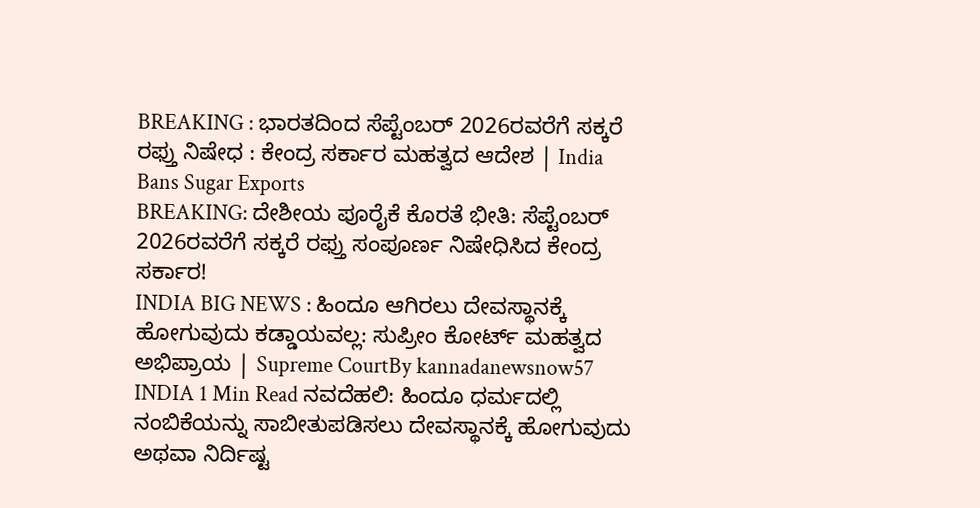BREAKING : ಭಾರತದಿಂದ ಸೆಪ್ಟೆಂಬರ್ 2026ರವರೆಗೆ ಸಕ್ಕರೆ ರಫ್ತು ನಿಷೇಧ : ಕೇಂದ್ರ ಸರ್ಕಾರ ಮಹತ್ವದ ಆದೇಶ | India Bans Sugar Exports
BREAKING: ದೇಶೀಯ ಪೂರೈಕೆ ಕೊರತೆ ಭೀತಿ: ಸೆಪ್ಟೆಂಬರ್ 2026ರವರೆಗೆ ಸಕ್ಕರೆ ರಫ್ತು ಸಂಪೂರ್ಣ ನಿಷೇಧಿಸಿದ ಕೇಂದ್ರ ಸರ್ಕಾರ!
INDIA BIG NEWS : ಹಿಂದೂ ಆಗಿರಲು ದೇವಸ್ಥಾನಕ್ಕೆ ಹೋಗುವುದು ಕಡ್ಡಾಯವಲ್ಲ: ಸುಪ್ರೀಂ ಕೋರ್ಟ್ ಮಹತ್ವದ ಅಭಿಪ್ರಾಯ | Supreme CourtBy kannadanewsnow57 INDIA 1 Min Read ನವದೆಹಲಿ: ಹಿಂದೂ ಧರ್ಮದಲ್ಲಿ ನಂಬಿಕೆಯನ್ನು ಸಾಬೀತುಪಡಿಸಲು ದೇವಸ್ಥಾನಕ್ಕೆ ಹೋಗುವುದು ಅಥವಾ ನಿರ್ದಿಷ್ಟ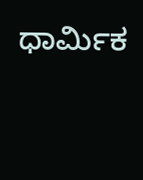ಧಾರ್ಮಿಕ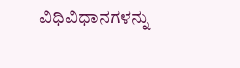ವಿಧಿವಿಧಾನಗಳನ್ನು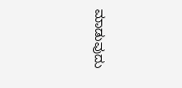ಮಾಡುವುದು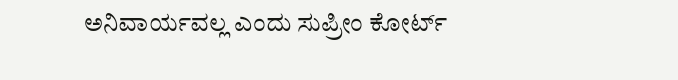ಅನಿವಾರ್ಯವಲ್ಲ ಎಂದು ಸುಪ್ರೀಂ ಕೋರ್ಟ್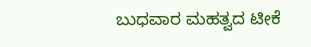ಬುಧವಾರ ಮಹತ್ವದ ಟೀಕೆ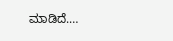ಮಾಡಿದೆ.…